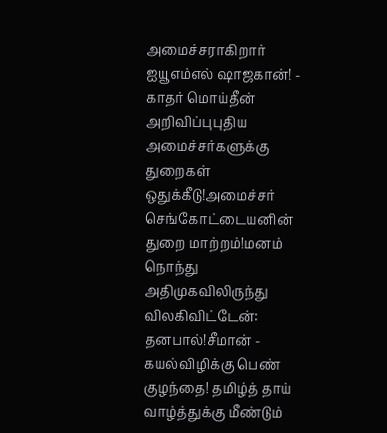அமைச்சராகிறார் ஐயூஎம்எல் ஷாஜகான்! - காதர் மொய்தீன் அறிவிப்புபுதிய அமைச்சர்களுக்கு துறைகள் ஒதுக்கீடு!அமைச்சர் செங்கோட்டையனின் துறை மாற்றம்!மனம் நொந்து அதிமுகவிலிருந்து விலகிவிட்டேன்: தனபால்!சீமான் - கயல்விழிக்கு பெண் குழந்தை! தமிழ்த் தாய் வாழ்த்துக்கு மீண்டும்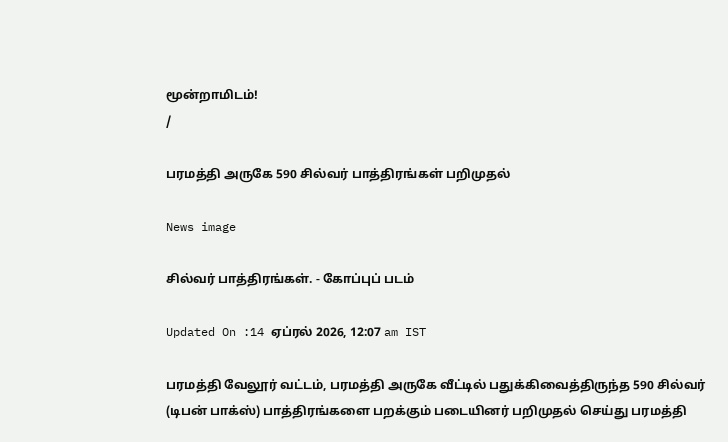மூன்றாமிடம்!
/

பரமத்தி அருகே 590 சில்வர் பாத்திரங்கள் பறிமுதல்

News image

சில்வர் பாத்திரங்கள். - கோப்புப் படம்

Updated On :14 ஏப்ரல் 2026, 12:07 am IST

பரமத்தி வேலூர் வட்டம், பரமத்தி அருகே வீட்டில் பதுக்கிவைத்திருந்த 590 சில்வர் (டிபன் பாக்ஸ்) பாத்திரங்களை பறக்கும் படையினர் பறிமுதல் செய்து பரமத்தி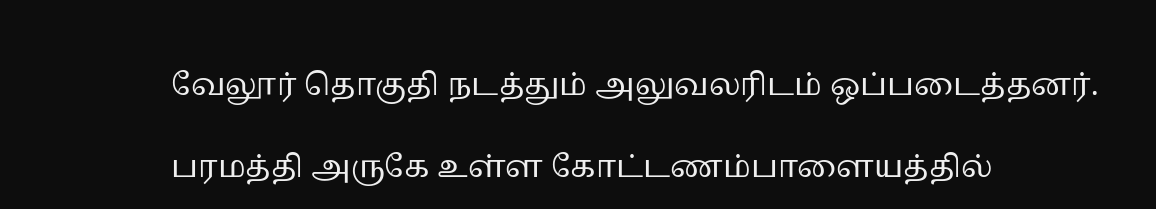வேலூர் தொகுதி நடத்தும் அலுவலரிடம் ஒப்படைத்தனர்.

பரமத்தி அருகே உள்ள கோட்டணம்பாளையத்தில்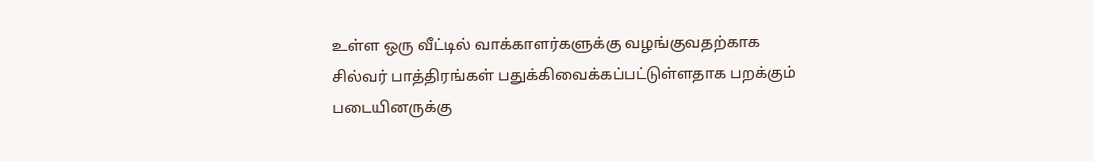உள்ள ஒரு வீட்டில் வாக்காளர்களுக்கு வழங்குவதற்காக சில்வர் பாத்திரங்கள் பதுக்கிவைக்கப்பட்டுள்ளதாக பறக்கும் படையினருக்கு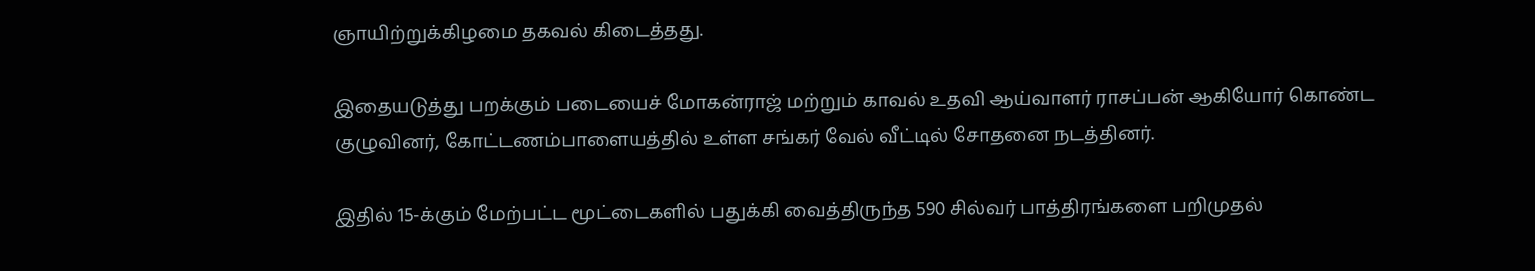ஞாயிற்றுக்கிழமை தகவல் கிடைத்தது.

இதையடுத்து பறக்கும் படையைச் மோகன்ராஜ் மற்றும் காவல் உதவி ஆய்வாளர் ராசப்பன் ஆகியோர் கொண்ட குழுவினர், கோட்டணம்பாளையத்தில் உள்ள சங்கர் வேல் வீட்டில் சோதனை நடத்தினர்.

இதில் 15-க்கும் மேற்பட்ட மூட்டைகளில் பதுக்கி வைத்திருந்த 590 சில்வர் பாத்திரங்களை பறிமுதல்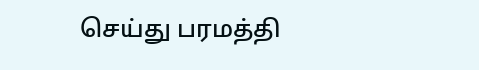செய்து பரமத்தி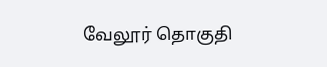வேலூர் தொகுதி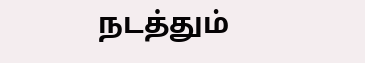நடத்தும்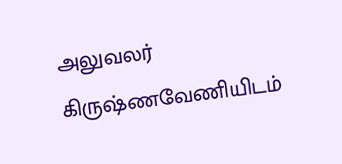அலுவலர் கிருஷ்ணவேணியிடம்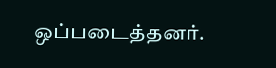ஒப்படைத்தனர்.